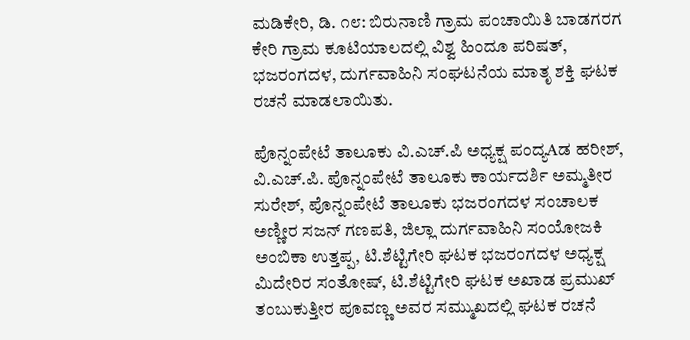ಮಡಿಕೇರಿ, ಡಿ. ೧೮: ಬಿರುನಾಣಿ ಗ್ರಾಮ ಪಂಚಾಯಿತಿ ಬಾಡಗರಗ ಕೇರಿ ಗ್ರಾಮ ಕೂಟಿಯಾಲದಲ್ಲಿ ವಿಶ್ವ ಹಿಂದೂ ಪರಿಷತ್, ಭಜರಂಗದಳ, ದುರ್ಗವಾಹಿನಿ ಸಂಘಟನೆಯ ಮಾತೃ ಶಕ್ತಿ ಘಟಕ ರಚನೆ ಮಾಡಲಾಯಿತು.

ಪೊನ್ನಂಪೇಟೆ ತಾಲೂಕು ವಿ.ಎಚ್.ಪಿ ಅಧ್ಯಕ್ಷ ಪಂದ್ಯAಡ ಹರೀಶ್, ವಿ.ಎಚ್.ಪಿ. ಪೊನ್ನಂಪೇಟೆ ತಾಲೂಕು ಕಾರ್ಯದರ್ಶಿ ಅಮ್ಮತೀರ ಸುರೇಶ್, ಪೊನ್ನಂಪೇಟೆ ತಾಲೂಕು ಭಜರಂಗದಳ ಸಂಚಾಲಕ ಅಣ್ಣೀರ ಸಜನ್ ಗಣಪತಿ, ಜಿಲ್ಲಾ ದುರ್ಗವಾಹಿನಿ ಸಂಯೋಜಕಿ ಅಂಬಿಕಾ ಉತ್ತಪ್ಪ, ಟಿ.ಶೆಟ್ಟಿಗೇರಿ ಘಟಕ ಭಜರಂಗದಳ ಅಧ್ಯಕ್ಷ ಮಿದೇರಿರ ಸಂತೋಷ್, ಟಿ.ಶೆಟ್ಟಿಗೇರಿ ಘಟಕ ಅಖಾಡ ಪ್ರಮುಖ್ ತಂಬುಕುತ್ತೀರ ಪೂವಣ್ಣ ಅವರ ಸಮ್ಮುಖದಲ್ಲಿ ಘಟಕ ರಚನೆ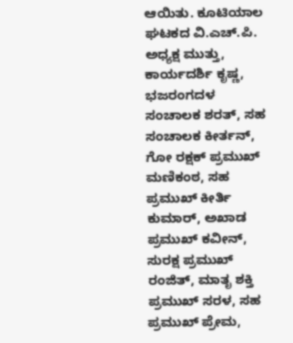ಆಯಿತು. ಕೂಟಿಯಾಲ ಘಟಕದ ವಿ.ಎಚ್.ಪಿ. ಅಧ್ಯಕ್ಷ ಮುತ್ತು, ಕಾರ್ಯದರ್ಶಿ ಕೃಷ್ಣ, ಭಜರಂಗದಳ ಸಂಚಾಲಕ ಶರತ್, ಸಹ ಸಂಚಾಲಕ ಕೀರ್ತನ್, ಗೋ ರಕ್ಷಕ್ ಪ್ರಮುಖ್ ಮಣಿಕಂಠ, ಸಹ ಪ್ರಮುಖ್ ಕೀರ್ತಿ ಕುಮಾರ್, ಅಖಾಡ ಪ್ರಮುಖ್ ಕವೀನ್, ಸುರಕ್ಷ ಪ್ರಮುಖ್ ರಂಜಿತ್, ಮಾತೃ ಶಕ್ತಿ ಪ್ರಮುಖ್ ಸರಳ, ಸಹ ಪ್ರಮುಖ್ ಪ್ರೇಮ,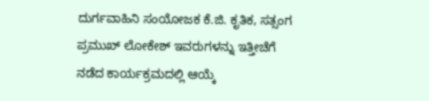ದುರ್ಗವಾಹಿನಿ ಸಂಯೋಜಕ ಕೆ.ಜಿ. ಕೃತಿಕ, ಸತ್ಸಂಗ ಪ್ರಮುಖ್ ಲೋಕೇಶ್ ಇವರುಗಳನ್ನು ಇತ್ತೀಚೆಗೆ ನಡೆದ ಕಾರ್ಯಕ್ರಮದಲ್ಲಿ ಆಯ್ಕೆ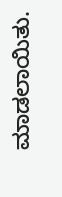ಮಾಡಲಾಯಿತು.